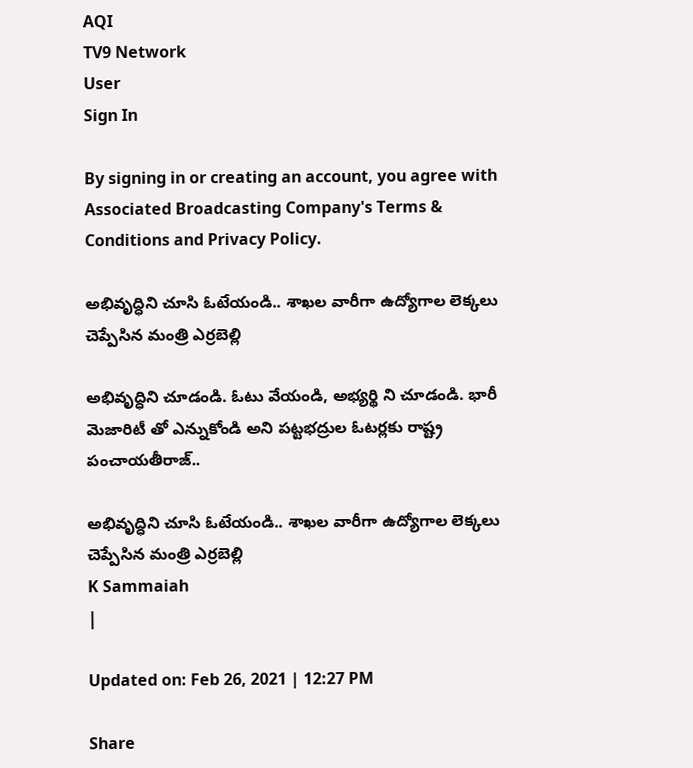AQI
TV9 Network
User
Sign In

By signing in or creating an account, you agree with Associated Broadcasting Company's Terms & Conditions and Privacy Policy.

అభివృద్ధిని చూసి ఓటేయండి.. శాఖల వారీగా ఉద్యోగాల లెక్కలు చెప్పేసిన మంత్రి ఎర్రబెల్లి

అభివృద్ధిని చూడండి. ఓటు వేయండి, అభ్యర్థి ని చూడండి. భారీ మెజారిటీ తో ఎన్నుకోండి అని పట్టభద్రుల ఓటర్లకు రాష్ట్ర పంచాయతీరాజ్..

అభివృద్ధిని చూసి ఓటేయండి.. శాఖల వారీగా ఉద్యోగాల లెక్కలు చెప్పేసిన మంత్రి ఎర్రబెల్లి
K Sammaiah
|

Updated on: Feb 26, 2021 | 12:27 PM

Share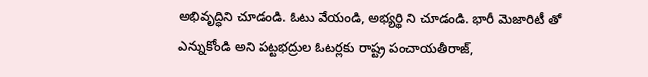అభివృద్ధిని చూడండి. ఓటు వేయండి, అభ్యర్థి ని చూడండి. భారీ మెజారిటీ తో ఎన్నుకోండి అని పట్టభద్రుల ఓటర్లకు రాష్ట్ర పంచాయతీరాజ్,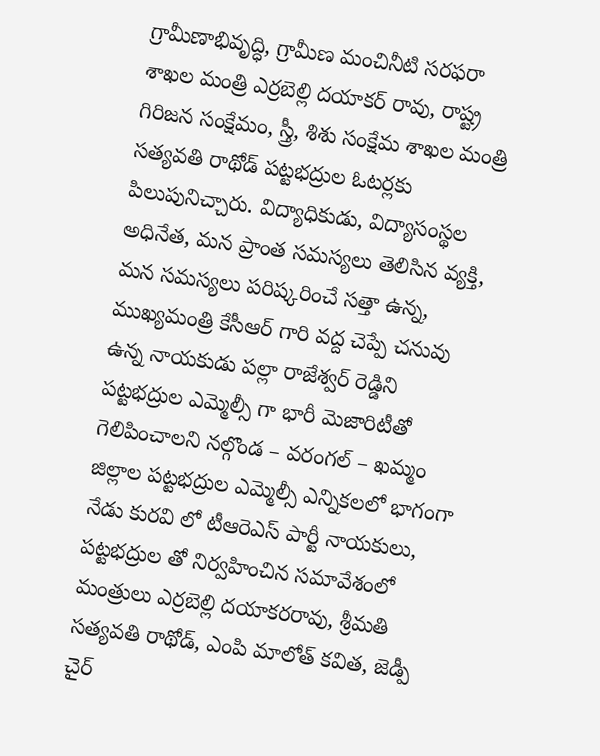గ్రామీణాభివృద్ధి, గ్రామీణ మంచినీటి సరఫరా శాఖల మంత్రి ఎర్రబెల్లి దయాకర్ రావు, రాష్ట్ర గిరిజన సంక్షేమం, స్త్రీ, శిశు సంక్షేమ శాఖల మంత్రి సత్యవతి రాథోడ్ పట్టభద్రుల ఓటర్లకు పిలుపునిచ్చారు. విద్యాధికుడు, విద్యాసంస్థల అధినేత, మన ప్రాంత సమస్యలు తెలిసిన వ్యక్తి, మన సమస్యలు పరిష్కరించే సత్తా ఉన్న, ముఖ్యమంత్రి కేసీఆర్ గారి వద్ద చెప్పే చనువు ఉన్న నాయకుడు పల్లా రాజేశ్వర్ రెడ్డిని పట్టభద్రుల ఎమ్మెల్సీ గా భారీ మెజారిటీతో గెలిపించాలని నల్గొండ – వరంగల్ – ఖమ్మం జిల్లాల పట్టభద్రుల ఎమ్మెల్సీ ఎన్నికలలో భాగంగా నేడు కురవి లో టీఆరెఎస్ పార్టీ నాయకులు, పట్టభద్రుల తో నిర్వహించిన సమావేశంలో మంత్రులు ఎర్రబెల్లి దయాకరరావు, శ్రీమతి సత్యవతి రాథోడ్, ఎంపి మాలోత్ కవిత, జెడ్పీ చైర్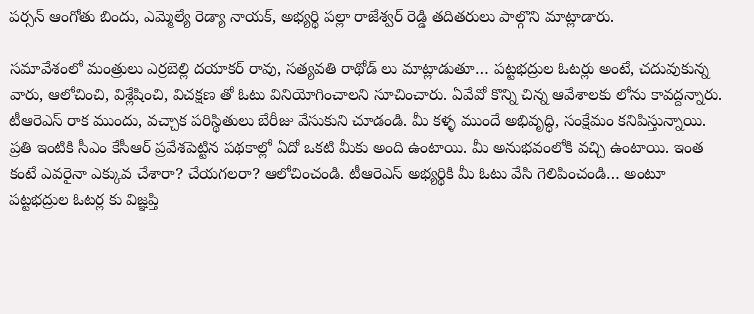పర్సన్ ఆంగోతు బిందు, ఎమ్మెల్యే రెడ్యా నాయక్, అభ్యర్థి పల్లా రాజేశ్వర్ రెడ్డి తదితరులు పాల్గొని మాట్లాడారు.

సమావేశంలో మంత్రులు ఎర్రబెల్లి దయాకర్ రావు, సత్యవతి రాథోడ్ లు మాట్లాడుతూ… పట్టభద్రుల ఓటర్లు అంటే, చదువుకున్న వారు, ఆలోచించి, విశ్లేషించి, విచక్షణ తో ఓటు వినియోగించాలని సూచించారు. ఏవేవో కొన్ని చిన్న ఆవేశాలకు లోను కావద్దన్నారు. టీఆరెఎస్ రాక ముందు, వచ్చాక పరిస్థితులు బేరీజు వేసుకుని చూడండి. మీ కళ్ళ ముందే అభివృద్ధి, సంక్షేమం కనిపిస్తున్నాయి. ప్రతి ఇంటికి సీఎం కేసీఆర్ ప్రవేశపెట్టిన పథకాల్లో ఏదో ఒకటి మీకు అంది ఉంటాయి. మీ అనుభవంలోకి వచ్చి ఉంటాయి. ఇంత కంటే ఎవరైనా ఎక్కువ చేశారా? చేయగలరా? ఆలోచించండి. టీఆరెఎస్ అభ్యర్థికి మీ ఓటు వేసి గెలిపించండి… అంటూ పట్టభద్రుల ఓటర్ల కు విజ్ఞప్తి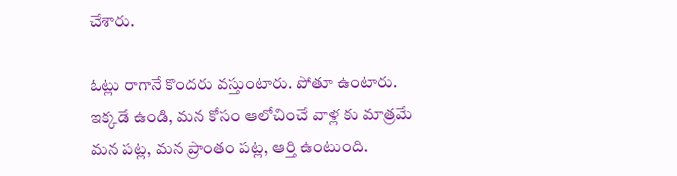చేశారు.

ఓట్లు రాగానే కొందరు వస్తుంటారు. పోతూ ఉంటారు. ఇక్కడే ఉండి, మన కోసం ఆలోచించే వాళ్ల కు మాత్రమే మన పట్ల, మన ప్రాంతం పట్ల, ఆర్తి ఉంటుంది.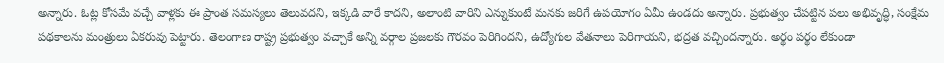అన్నారు. ఓట్ల కోసమే వచ్చే వాళ్లకు ఈ ప్రాంత సమస్యలు తెలువదని, ఇక్కడి వారే కాదని, అలాంటి వారిని ఎన్నుకుంటే మనకు జరిగే ఉపయోగం ఏమీ ఉండదు అన్నారు. ప్రభుత్వం చేపట్టిన పలు అభివృద్ధి, సంక్షేమ పథకాలను మంత్రులు ఏకరువు పెట్టారు. తెలంగాణ రాష్ట్ర ప్రభుత్వం వచ్చాకే అన్ని వర్గాల ప్రజలకు గౌరవం పెరిగిందని, ఉద్యోగుల వేతనాలు పెరిగాయని, భద్రత వచ్చిందన్నారు. అర్థం పర్థం లేకుండా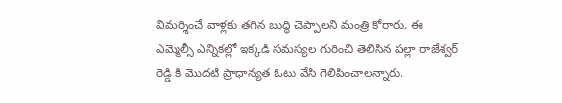విమర్శించే వాళ్లకు తగిన బుద్ధి చెప్పాలని మంత్రి కోరారు. ఈ ఎమ్మెల్సీ ఎన్నికల్లో ఇక్కడి సమస్యల గురించి తెలిసిన పల్లా రాజేశ్వర్ రెడ్డి కి మొదటి ప్రాధాన్యత ఓటు వేసి గెలిపించాలన్నారు.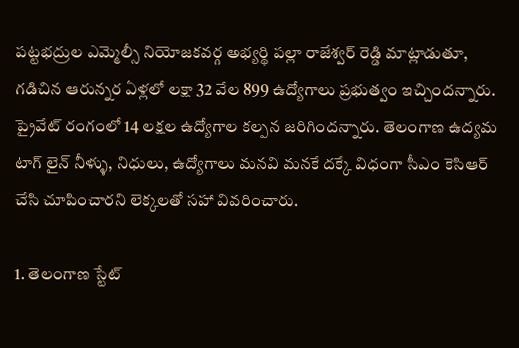పట్టభద్రుల ఎమ్మెల్సీ నియోజకవర్గ అభ్యర్థి పల్లా రాజేశ్వర్ రెడ్డి మాట్లాడుతూ, గడిచిన ఆరున్నర ఏళ్లలో లక్షా 32 వేల 899 ఉద్యోగాలు ప్రభుత్వం ఇచ్చిందన్నారు. ప్రైవేట్ రంగంలో 14 లక్షల ఉద్యోగాల కల్పన జరిగిందన్నారు. తెలంగాణ ఉద్యమ టాగ్ లైన్ నీళ్ళు, నిధులు, ఉద్యోగాలు మనవి మనకే దక్కే విధంగా సీఎం కెసిఆర్ చేసి చూపించారని లెక్కలతో సహా వివరించారు.

1. తెలంగాణ స్టేట్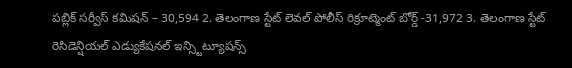పబ్లిక్ సర్వీస్ కమిషన్ – 30,594 2. తెలంగాణ స్టేట్ లెవల్ పోలీస్ రిక్రూట్మెంట్ బోర్డ్ -31,972 3. తెలంగాణ స్టేట్ రెసిడెన్షియల్ ఎడ్యుకేషనల్ ఇన్స్టిట్యూషన్స్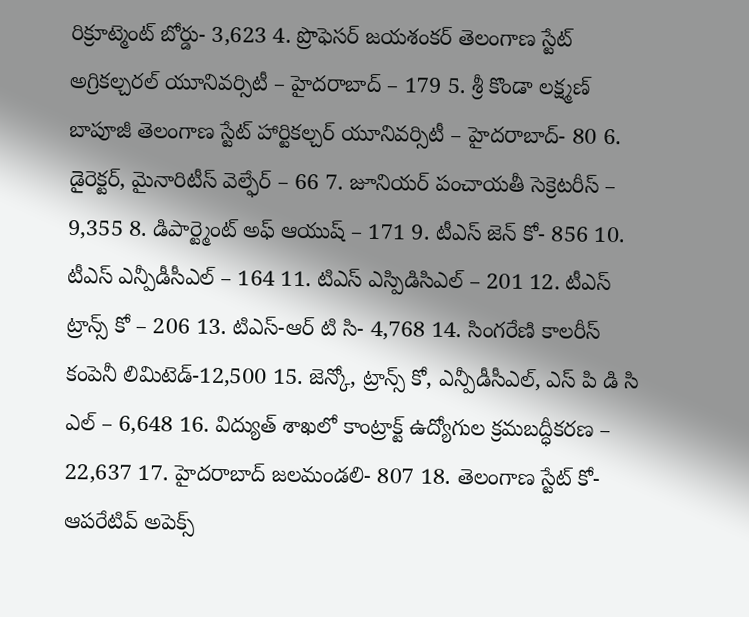రిక్రూట్మెంట్ బోర్డు- 3,623 4. ప్రొఫెసర్ జయశంకర్ తెలంగాణ స్టేట్ అగ్రికల్చరల్ యూనివర్సిటీ – హైదరాబాద్ – 179 5. శ్రీ కొండా లక్ష్మణ్ బాపూజీ తెలంగాణ స్టేట్ హార్టికల్చర్ యూనివర్సిటీ – హైదరాబాద్- 80 6. డైరెక్టర్, మైనారిటీస్ వెల్ఫేర్ – 66 7. జూనియర్ పంచాయతీ సెక్రెటరీస్ – 9,355 8. డిపార్ట్మెంట్ అఫ్ ఆయుష్ – 171 9. టీఎస్ జెన్ కో- 856 10. టీఎస్ ఎన్పీడీసీఎల్ – 164 11. టిఎస్ ఎస్పిడిసిఎల్ – 201 12. టీఎస్ ట్రాన్స్ కో – 206 13. టిఎస్-ఆర్ టి సి- 4,768 14. సింగరేణి కాలరీస్ కంపెనీ లిమిటెడ్-12,500 15. జెన్కో, ట్రాన్స్ కో, ఎన్పీడీసీఎల్, ఎస్ పి డి సి ఎల్ – 6,648 16. విద్యుత్ శాఖలో కాంట్రాక్ట్ ఉద్యోగుల క్రమబద్ధీకరణ – 22,637 17. హైదరాబాద్ జలమండలి- 807 18. తెలంగాణ స్టేట్ కో-ఆపరేటివ్ అపెక్స్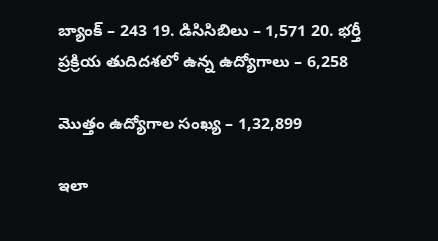బ్యాంక్ – 243 19. డిసిసిబిలు – 1,571 20. భర్తీ ప్రక్రియ తుదిదశలో ఉన్న ఉద్యోగాలు – 6,258

మొత్తం ఉద్యోగాల సంఖ్య – 1,32,899

ఇలా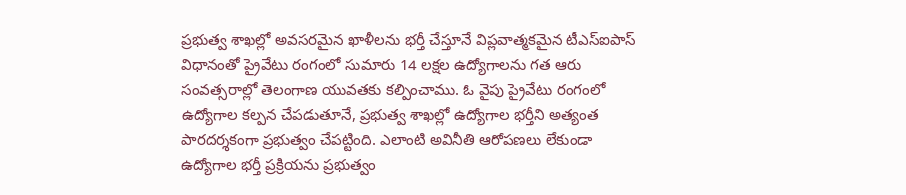ప్రభుత్వ శాఖల్లో అవసరమైన ఖాళీలను భర్తీ చేస్తూనే విప్లవాత్మకమైన టీఎస్ఐపాస్ విధానంతో ప్రైవేటు రంగంలో సుమారు 14 లక్షల ఉద్యోగాలను గత ఆరు సంవత్సరాల్లో తెలంగాణ యువతకు కల్పించాము. ఓ వైపు ప్రైవేటు రంగంలో ఉద్యోగాల కల్పన చేపడుతూనే, ప్రభుత్వ శాఖల్లో ఉద్యోగాల భర్తీని అత్యంత పారదర్శకంగా ప్రభుత్వం చేపట్టింది. ఎలాంటి అవినీతి ఆరోపణలు లేకుండా ఉద్యోగాల భర్తీ ప్రక్రియను ప్రభుత్వం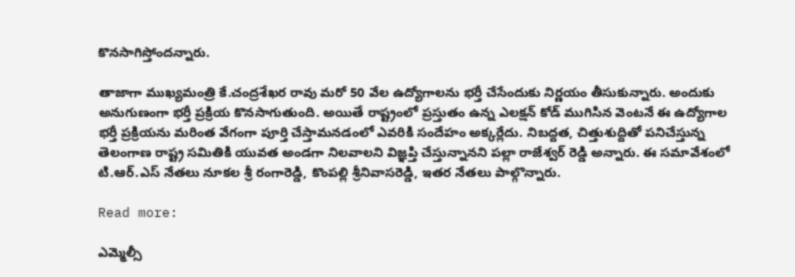కొనసాగిస్తోందన్నారు.

తాజాగా ముఖ్యమంత్రి కే.చంద్రశేఖర రావు మరో 50 వేల ఉద్యోగాలను భర్తీ చేసేందుకు నిర్ణయం తీసుకున్నారు. అందుకు అనుగుణంగా భర్తీ ప్రక్రియ కొనసాగుతుంది. అయితే రాష్ట్రంలో ప్రస్తుతం ఉన్న ఎలక్షన్ కోడ్ ముగిసిన వెంటనే ఈ ఉద్యోగాల భర్తీ ప్రక్రియను మరింత వేగంగా పూర్తి చేస్తామనడంలో ఎవరికి సందేహం అక్కర్లేదు. నిబద్దత, చిత్తుశుద్దితో పనిచేస్తున్న తెలంగాణ రాష్ట్ర సమితికి యువత అండగా నిలవాలని విజ్ఞప్తి చేస్తున్నానని పల్లా రాజేశ్వర్ రెడ్డి అన్నారు. ఈ సమావేశంలో టి.ఆర్.ఎస్ నేతలు నూకల శ్రీ రంగారెడ్డి, కొంపల్లి శ్రీనివాసరెడ్డి, ఇతర నేతలు పాల్గొన్నారు.

Read more:

ఎమ్మెల్సీ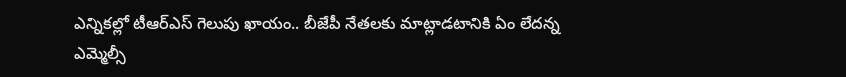ఎన్నికల్లో టీఆర్‌ఎస్‌ గెలుపు ఖాయం.. బీజేపీ నేతలకు మాట్లాడటానికి ఏం లేదన్న ఎమ్మెల్సీ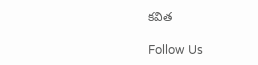కవిత

Follow Us